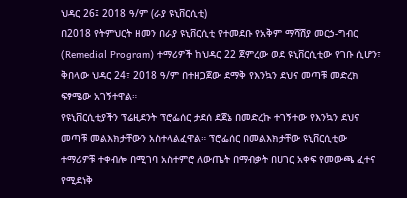ህዳር 26፤ 2018 ዓ/ም (ራያ ዩኒቨርሲቲ)
በ2018 የትምህርት ዘመን በራያ ዩኒቨርሲቲ የተመደቡ የአቅም ማሻሽያ መርኃ-ግብር (Remedial Program) ተማሪዎች ከህዳር 22 ጀምረው ወደ ዩኒቨርሲቲው የገቡ ሲሆን፣ ቅበላው ህዳር 24፣ 2018 ዓ/ም በተዘጋጀው ደማቅ የእንኳን ደህና መጣቹ መድረክ ፍፃሜው አገኝተዋል።
የዩኒቨርሲቲያችን ፕሬዚደንት ፕሮፌሰር ታደሰ ደጀኔ በመድረኩ ተገኝተው የእንኳን ደህና መጣቹ መልእክታቸውን አስተላልፈዋል። ፕሮፌሰር በመልእክታቸው ዩኒቨርሲቲው ተማሪዎቹ ተቀብሎ በሚገባ አስተምሮ ለውጤት በማብቃት በሀገር አቀፍ የመውጫ ፈተና የሚደነቅ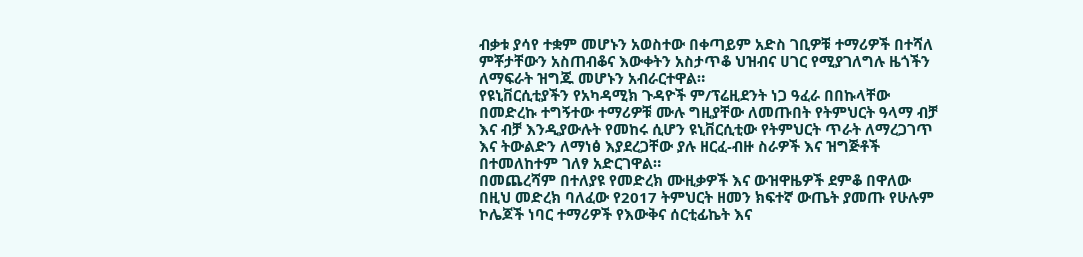ብቃቱ ያሳየ ተቋም መሆኑን አወስተው በቀጣይም አድስ ገቢዎቹ ተማሪዎች በተሻለ ምቾታቸውን አስጠብቆና እውቀትን አስታጥቆ ህዝብና ሀገር የሚያገለግሉ ዜጎችን ለማፍራት ዝግጁ መሆኑን አብራርተዋል።
የዩኒቨርሲቲያችን የአካዳሚክ ጉዳዮች ም/ፕሬዚደንት ነጋ ዓፈራ በበኩላቸው በመድረኩ ተግኝተው ተማሪዎቹ ሙሉ ግዚያቸው ለመጡበት የትምህርት ዓላማ ብቻ እና ብቻ እንዲያውሉት የመከሩ ሲሆን ዩኒቨርሲቲው የትምህርት ጥራት ለማረጋገጥ እና ትውልድን ለማነፅ እያደረጋቸው ያሉ ዘርፈ-ብዙ ስራዎች እና ዝግጅቶች በተመለከተም ገለፃ አድርገዋል።
በመጨረሻም በተለያዩ የመድረክ ሙዚቃዎች እና ውዝዋዜዎች ደምቆ በዋለው በዚህ መድረክ ባለፈው የ2017 ትምህርት ዘመን ክፍተኛ ውጤት ያመጡ የሁሉም ኮሌጆች ነባር ተማሪዎች የእውቅና ሰርቲፊኬት እና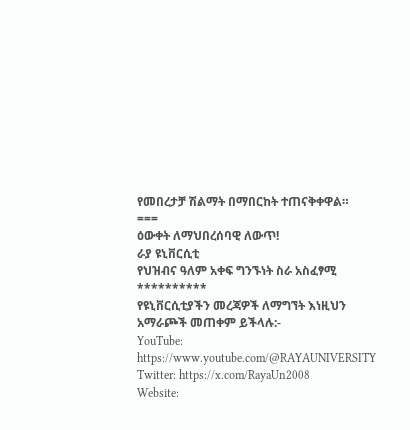የመበረታቻ ሽልማት በማበርከት ተጠናቅቀዋል።
===
ዕውቀት ለማህበረሰባዊ ለውጥ!
ራያ ዩኒቨርሲቲ
የህዝብና ዓለም አቀፍ ግንኙነት ስራ አስፈፃሚ
**********
የዩኒቨርሲቲያችን መረጃዎች ለማግኘት እነዚህን አማራጮች መጠቀም ይችላሉ:-
YouTube: https://www.youtube.com/@RAYAUNIVERSITY
Twitter: https://x.com/RayaUn2008
Website: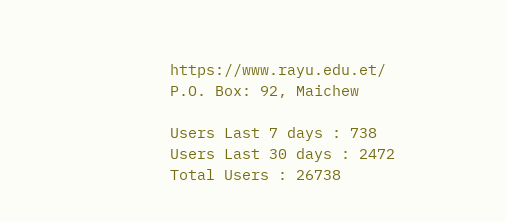https://www.rayu.edu.et/
P.O. Box: 92, Maichew

Users Last 7 days : 738
Users Last 30 days : 2472
Total Users : 26738